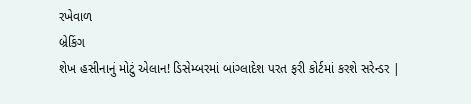રખેવાળ
બ્રેકિંગ
શેખ હસીનાનું મોટું એલાન! ડિસેમ્બરમાં બાંગ્લાદેશ પરત ફરી કોર્ટમાં કરશે સરેન્ડર |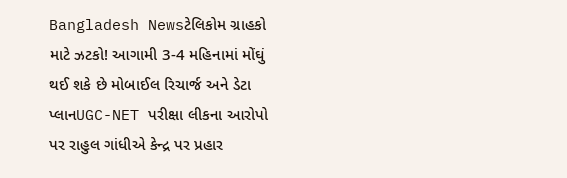Bangladesh Newsટેલિકોમ ગ્રાહકો માટે ઝટકો! આગામી 3-4 મહિનામાં મોંઘું થઈ શકે છે મોબાઈલ રિચાર્જ અને ડેટા પ્લાનUGC-NET પરીક્ષા લીકના આરોપો પર રાહુલ ગાંધીએ કેન્દ્ર પર પ્રહાર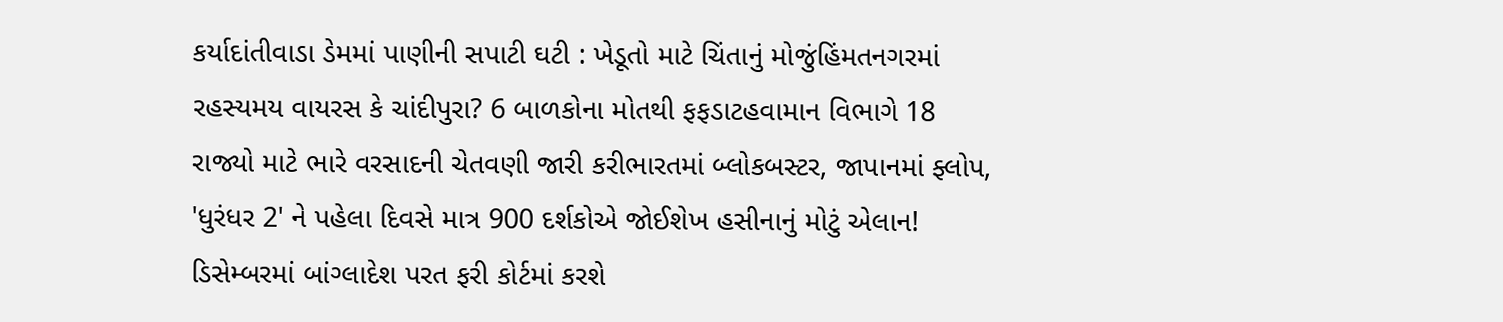કર્યાદાંતીવાડા ડેમમાં પાણીની સપાટી ઘટી : ખેડૂતો માટે ચિંતાનું મોજુંહિંમતનગરમાં રહસ્યમય વાયરસ કે ચાંદીપુરા? 6 બાળકોના મોતથી ફફડાટહવામાન વિભાગે 18 રાજ્યો માટે ભારે વરસાદની ચેતવણી જારી કરીભારતમાં બ્લોકબસ્ટર, જાપાનમાં ફ્લોપ, 'ધુરંધર 2' ને પહેલા દિવસે માત્ર 900 દર્શકોએ જોઈશેખ હસીનાનું મોટું એલાન! ડિસેમ્બરમાં બાંગ્લાદેશ પરત ફરી કોર્ટમાં કરશે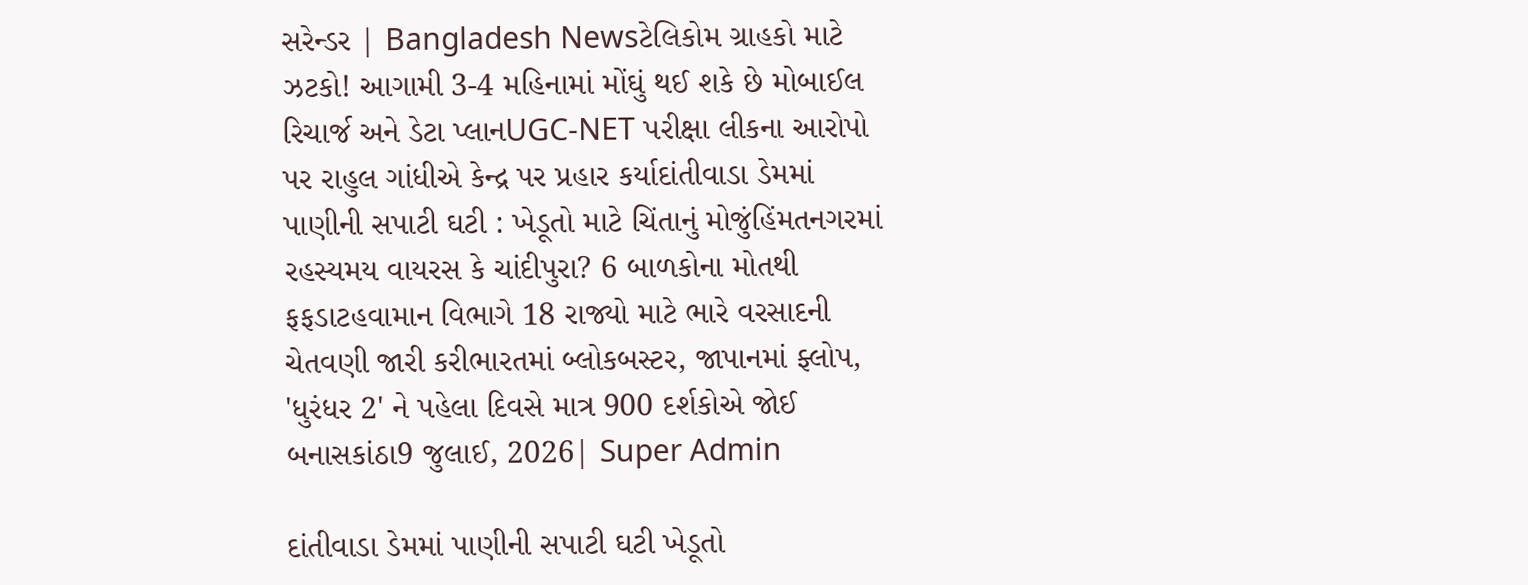સરેન્ડર | Bangladesh Newsટેલિકોમ ગ્રાહકો માટે ઝટકો! આગામી 3-4 મહિનામાં મોંઘું થઈ શકે છે મોબાઈલ રિચાર્જ અને ડેટા પ્લાનUGC-NET પરીક્ષા લીકના આરોપો પર રાહુલ ગાંધીએ કેન્દ્ર પર પ્રહાર કર્યાદાંતીવાડા ડેમમાં પાણીની સપાટી ઘટી : ખેડૂતો માટે ચિંતાનું મોજુંહિંમતનગરમાં રહસ્યમય વાયરસ કે ચાંદીપુરા? 6 બાળકોના મોતથી ફફડાટહવામાન વિભાગે 18 રાજ્યો માટે ભારે વરસાદની ચેતવણી જારી કરીભારતમાં બ્લોકબસ્ટર, જાપાનમાં ફ્લોપ, 'ધુરંધર 2' ને પહેલા દિવસે માત્ર 900 દર્શકોએ જોઈ
બનાસકાંઠા9 જુલાઈ, 2026| Super Admin

દાંતીવાડા ડેમમાં પાણીની સપાટી ઘટી ખેડૂતો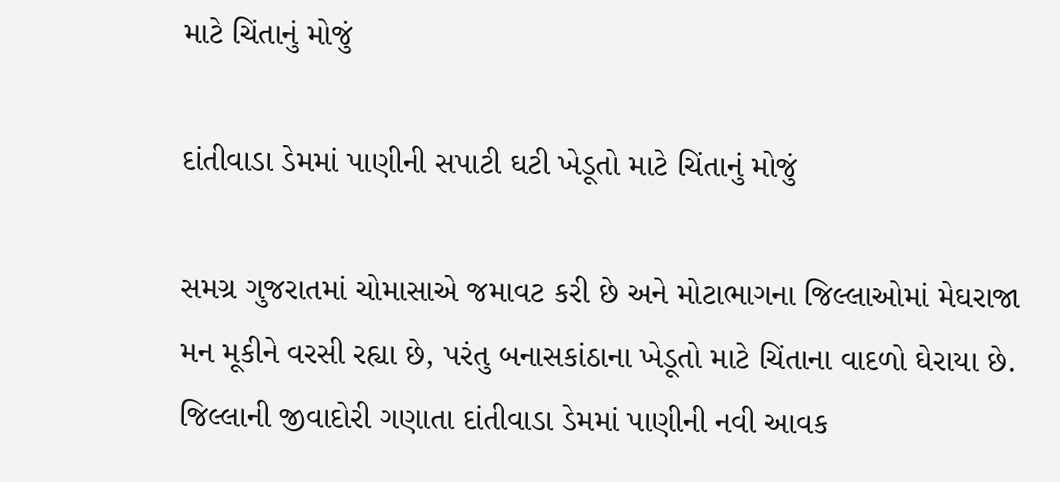માટે ચિંતાનું મોજું

દાંતીવાડા ડેમમાં પાણીની સપાટી ઘટી ખેડૂતો માટે ચિંતાનું મોજું

સમગ્ર ગુજરાતમાં ચોમાસાએ જમાવટ કરી છે અને મોટાભાગના જિલ્લાઓમાં મેઘરાજા મન મૂકીને વરસી રહ્યા છે, પરંતુ બનાસકાંઠાના ખેડૂતો માટે ચિંતાના વાદળો ઘેરાયા છે. જિલ્લાની જીવાદોરી ગણાતા દાંતીવાડા ડેમમાં પાણીની નવી આવક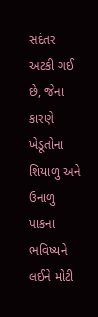સદંતર અટકી ગઈ છે, જેના કારણે ખેડૂતોના શિયાળુ અને ઉનાળુ પાકના ભવિષ્યને લઈને મોટી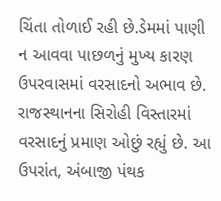ચિંતા તોળાઈ રહી છે.ડેમમાં પાણી ન આવવા પાછળનું મુખ્ય કારણ ઉપરવાસમાં વરસાદનો અભાવ છે. રાજસ્થાનના સિરોહી વિસ્તારમાં વરસાદનું પ્રમાણ ઓછું રહ્યું છે. આ ઉપરાંત, અંબાજી પંથક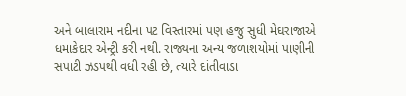અને બાલારામ નદીના પટ વિસ્તારમાં પણ હજુ સુધી મેઘરાજાએ ધમાકેદાર એન્ટ્રી કરી નથી. રાજ્યના અન્ય જળાશયોમાં પાણીની સપાટી ઝડપથી વધી રહી છે, ત્યારે દાંતીવાડા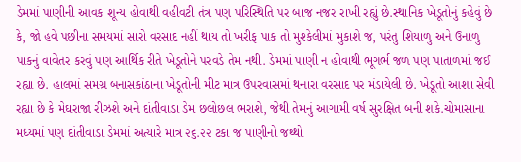ડેમમાં પાણીની આવક શૂન્ય હોવાથી વહીવટી તંત્ર પણ પરિસ્થિતિ પર બાજ નજર રાખી રહ્યું છે.સ્થાનિક ખેડૂતોનું કહેવું છે કે, જો હવે પછીના સમયમાં સારો વરસાદ નહીં થાય તો ખરીફ પાક તો મુશ્કેલીમાં મુકાશે જ, પરંતુ શિયાળુ અને ઉનાળુ પાકનું વાવેતર કરવું પણ આર્થિક રીતે ખેડૂતોને પરવડે તેમ નથી. ડેમમાં પાણી ન હોવાથી ભૂગર્ભ જળ પણ પાતાળમાં જઈ રહ્યા છે. હાલમાં સમગ્ર બનાસકાંઠાના ખેડૂતોની મીટ માત્ર ઉપરવાસમાં થનારા વરસાદ પર મંડાયેલી છે. ખેડૂતો આશા સેવી રહ્યા છે કે મેઘરાજા રીઝશે અને દાંતીવાડા ડેમ છલોછલ ભરાશે, જેથી તેમનું આગામી વર્ષ સુરક્ષિત બની શકે.ચોમાસાના મધ્યમાં પણ દાંતીવાડા ડેમમાં અત્યારે માત્ર ૨૬.૨૨ ટકા જ પાણીનો જથ્થો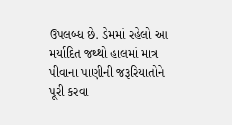ઉપલબ્ધ છે. ડેમમાં રહેલો આ મર્યાદિત જથ્થો હાલમાં માત્ર પીવાના પાણીની જરૂરિયાતોને પૂરી કરવા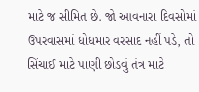માટે જ સીમિત છે. જો આવનારા દિવસોમાં ઉપરવાસમાં ધોધમાર વરસાદ નહીં પડે, તો સિંચાઈ માટે પાણી છોડવું તંત્ર માટે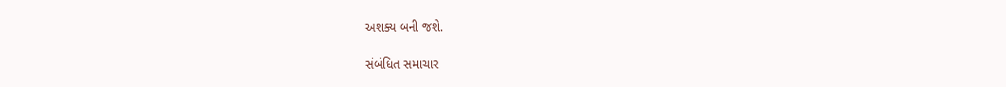અશક્ય બની જશે.

સંબંધિત સમાચાર